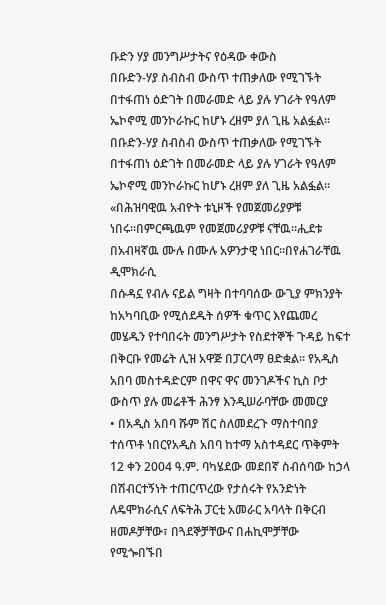ቡድን ሃያ መንግሥታትና የዕዳው ቀውስ
በቡድን-ሃያ ስብስብ ውስጥ ተጠቃለው የሚገኙት በተፋጠነ ዕድገት በመራመድ ላይ ያሉ ሃገራት የዓለም ኤኮኖሚ መንኮራኩር ከሆኑ ረዘም ያለ ጊዜ አልፏል።
በቡድን-ሃያ ስብስብ ውስጥ ተጠቃለው የሚገኙት በተፋጠነ ዕድገት በመራመድ ላይ ያሉ ሃገራት የዓለም ኤኮኖሚ መንኮራኩር ከሆኑ ረዘም ያለ ጊዜ አልፏል።
«በሕዝባዊዉ አብዮት ቱኒዞች የመጀመሪያዎቹ ነበሩ።በምርጫዉም የመጀመሪያዎቹ ናቸዉ።ሒደቱ በአብዛኛዉ ሙሉ በሙሉ አዎንታዊ ነበር።በየሐገራቸዉ ዲሞክራሲ
በሱዳኗ የብሉ ናይል ግዛት በተባባሰው ውጊያ ምክንያት ከአካባቢው የሚሰደዱት ሰዎች ቁጥር እየጨመረ መሄዱን የተባበሩት መንግሥታት የስደተኞች ጉዳይ ከፍተ
በቅርቡ የመሬት ሊዝ አዋጅ በፓርላማ ፀድቋል፡፡ የአዲስ አበባ መስተዳድርም በዋና ዋና መንገዶችና ኪስ ቦታ ውስጥ ያሉ መሬቶች ሕንፃ እንዲሠራባቸው መመርያ
• በአዲስ አበባ ሹም ሽር ስለመደረጉ ማስተባበያ ተሰጥቶ ነበርየአዲስ አበባ ከተማ አስተዳደር ጥቅምት 12 ቀን 2004 ዓ.ም. ባካሄደው መደበኛ ስብሰባው ከኃላ
በሽብርተኝነት ተጠርጥረው የታሰሩት የአንድነት ለዴሞክራሲና ለፍትሕ ፓርቲ አመራር አባላት በቅርብ ዘመዶቻቸው፣ በጓደኞቻቸውና በሐኪሞቻቸው የሚጐበኙበ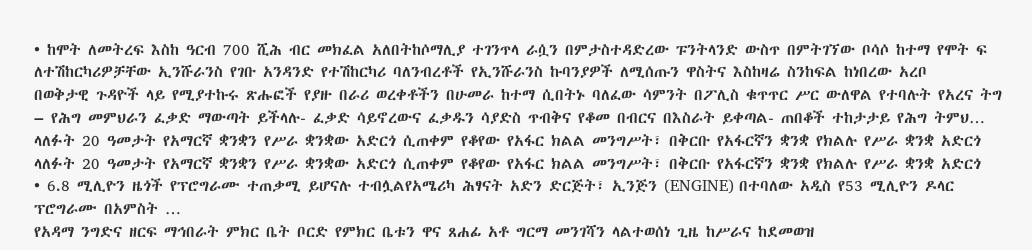• ከሞት ለመትረፍ እስከ ዓርብ 700 ሺሕ ብር መክፈል አለበትከሶማሊያ ተገንጥላ ራሷን በምታስተዳድረው ፑንትላንድ ውስጥ በምትገኘው ቦሳሶ ከተማ የሞት ፍ
ለተሽከርካሪዎቻቸው ኢንሹራንስ የገቡ አንዳንድ የተሽከርካሪ ባለንብረቶች የኢንሹራንስ ኩባንያዎች ለሚሰጡን ዋስትና እስከዛሬ ስንከፍል ከነበረው አረቦ
በወቅታዊ ጉዳዮች ላይ የሚያተኩሩ ጽሑፎች የያዙ በራሪ ወረቀቶችን በሁመራ ከተማ ሲበትኑ ባለፈው ሳምንት በፖሊስ ቁጥጥር ሥር ውለዋል የተባሉት የአረና ትግ
– የሕግ መምህራን ፈቃድ ማውጣት ይችላሉ- ፈቃድ ሳይኖረውና ፈቃዱን ሳያድስ ጥብቅና የቆመ በብርና በእስራት ይቀጣል- ጠበቆች ተከታታይ የሕግ ትምህ…
ላለፉት 20 ዓመታት የአማርኛ ቋንቋን የሥራ ቋንቋው አድርጎ ሲጠቀም የቆየው የአፋር ክልል መንግሥት፣ በቅርቡ የአፋርኛን ቋንቋ የክልሉ የሥራ ቋንቋ አድርጎ
ላለፉት 20 ዓመታት የአማርኛ ቋንቋን የሥራ ቋንቋው አድርጎ ሲጠቀም የቆየው የአፋር ክልል መንግሥት፣ በቅርቡ የአፋርኛን ቋንቋ የክልሉ የሥራ ቋንቋ አድርጎ
• 6.8 ሚሊዮን ዜጎች የፕሮግራሙ ተጠቃሚ ይሆናሉ ተብሏልየአሜሪካ ሕፃናት አድን ድርጅት፣ ኢንጅን (ENGINE) በተባለው አዲስ የ53 ሚሊዮን ዶላር ፕሮግራሙ በአምስት …
የአዳማ ንግድና ዘርፍ ማኅበራት ምክር ቤት ቦርድ የምክር ቤቱን ዋና ጸሐፊ አቶ ግርማ መንገሻን ላልተወሰነ ጊዜ ከሥራና ከደመወዝ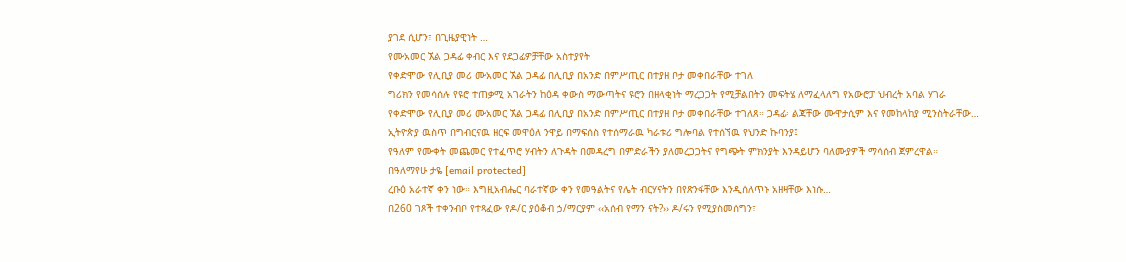ያገደ ሲሆን፣ በጊዜያዊነት …
የሙአመር ኧል ጋዳፊ ቀብር እና የደጋፊዎቻቸው አስተያየት
የቀድሞው የሊቢያ መሪ ሙአመር ኧል ጋዳፊ በሊቢያ በአንድ በምሥጢር በተያዘ ቦታ መቀበራቸው ተገለ
ግሪክን የመሳሰሉ የዩሮ ተጠቃሚ አገራትን ከዕዳ ቀውስ ማውጣትና ዩሮን በዘላቂነት ማረጋጋት የሚቻልበትን መፍትሄ ለማፈላለግ የአውሮፓ ህብረት አባል ሃገራ
የቀድሞው የሊቢያ መሪ ሙአመር ኧል ጋዳፊ በሊቢያ በአንድ በምሥጢር በተያዘ ቦታ መቀበራቸው ተገለጸ። ጋዳፊ፡ ልጃቸው ሙዋታሲም እና የመከላከያ ሚንስትራቸው…
ኢትዮጵያ ዉስጥ በግብርናዉ ዘርፍ መዋዕለ ንዋይ በማፍሰስ የተሰማራዉ ካራቱሪ ግሎባል የተሰኘዉ የህንድ ኩባንያ፤
የዓለም የሙቀት መጨመር የተፈጥሮ ሃብትን ለጉዳት በመዳረግ በምድራችን ያለመረጋጋትና የግጭት ምክንያት እንዳይሆን ባለሙያዎች ማሳሰብ ጀምረዋል።
በዓለማየሁ ታዬ [email protected]
ረቡዕ አራተኛ ቀን ነው። እግዚአብሔር ባራተኛው ቀን የመዓልትና የሌት ብርሃናትን በየጽንፋቸው እንዲሰለጥኑ አዘዛቸው እነሱ…
በ260 ገጾች ተቀንብቦ የተጻፈው የዶ/ር ያዕቆብ ኃ/ማርያም ‹‹አሰብ የማን ናት?›› ዶ/ሩን የሚያስመሰግን፣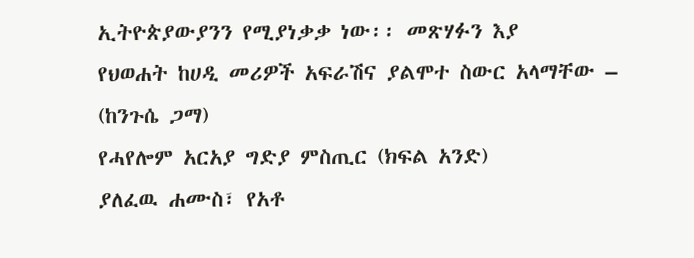ኢትዮጵያውያንን የሚያነቃቃ ነው፡፡ መጽሃፉን እያ
የህወሐት ከሀዲ መሪዎች አፍራሽና ያልሞተ ስውር አላማቸው – (ከንጉሴ ጋማ)
የሓየሎም አርአያ ግድያ ምስጢር (ክፍል አንድ)
ያለፈዉ ሐሙስ፣ የአቶ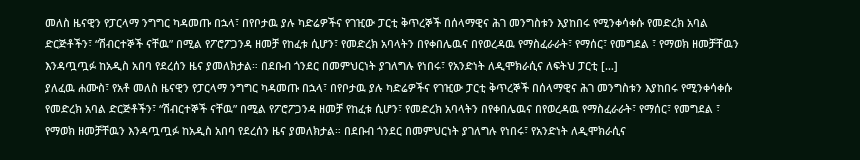መለስ ዜናዊን የፓርላማ ንግግር ካዳመጡ በኋላ፣ በየቦታዉ ያሉ ካድሬዎችና የገዢው ፓርቲ ቅጥረኞች በሰላማዊና ሕገ መንግስቱን እያከበሩ የሚንቀሳቀሱ የመድረክ አባል ድርጅቶችን፣ “ሽብርተኞች ናቸዉ” በሚል የፖሮፖጋንዳ ዘመቻ የከፈቱ ሲሆን፣ የመድረክ አባላትን በየቀበሌዉና በየወረዳዉ የማስፈራራት፣ የማሰር፣ የመግደል ፣ የማወክ ዘመቻቸዉን እንዳጧጧፉ ከአዲስ አበባ የደረሰን ዜና ያመለክታል። በደቡብ ጎንደር በመምህርነት ያገለግሉ የነበሩ፣ የአንድነት ለዲሞክራሲና ለፍትህ ፓርቲ […]
ያለፈዉ ሐሙስ፣ የአቶ መለስ ዜናዊን የፓርላማ ንግግር ካዳመጡ በኋላ፣ በየቦታዉ ያሉ ካድሬዎችና የገዢው ፓርቲ ቅጥረኞች በሰላማዊና ሕገ መንግስቱን እያከበሩ የሚንቀሳቀሱ የመድረክ አባል ድርጅቶችን፣ “ሽብርተኞች ናቸዉ” በሚል የፖሮፖጋንዳ ዘመቻ የከፈቱ ሲሆን፣ የመድረክ አባላትን በየቀበሌዉና በየወረዳዉ የማስፈራራት፣ የማሰር፣ የመግደል ፣ የማወክ ዘመቻቸዉን እንዳጧጧፉ ከአዲስ አበባ የደረሰን ዜና ያመለክታል። በደቡብ ጎንደር በመምህርነት ያገለግሉ የነበሩ፣ የአንድነት ለዲሞክራሲና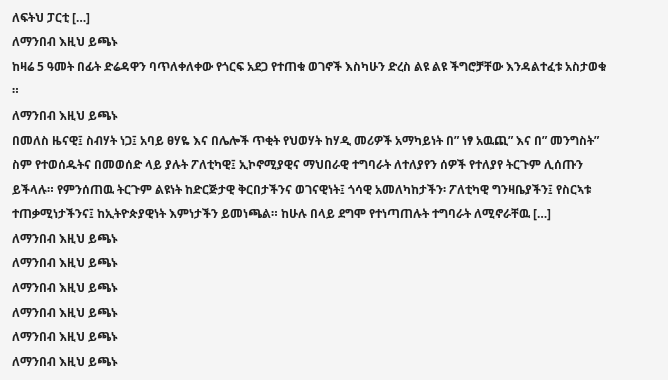ለፍትህ ፓርቲ […]
ለማንበብ እዚህ ይጫኑ
ከዛሬ 5 ዓመት በፊት ድሬዳዋን ባጥለቀለቀው የጎርፍ አደጋ የተጠቁ ወገኖች እስካሁን ድረስ ልዩ ልዩ ችግሮቻቸው እንዳልተፈቱ አስታወቁ ።
ለማንበብ እዚህ ይጫኑ
በመለስ ዜናዊ፤ ስብሃት ነጋ፤ አባይ ፀሃዬ እና በሌሎች ጥቂት የህወሃት ከሃዲ መሪዎች አማካይነት በ” ነፃ አዉጪ” እና በ” መንግስት” ስም የተወሰዱትና በመወሰድ ላይ ያሉት ፖለቲካዊ፤ ኢኮኖሚያዊና ማህበራዊ ተግባራት ለተለያየን ሰዎች የተለያየ ትርጉም ሊሰጡን ይችላሉ። የምንሰጠዉ ትርጉም ልዩነት ከድርጅታዊ ቅርበታችንና ወገናዊነት፤ ጎሳዊ አመለካከታችን፡ ፖለቲካዊ ግንዛቤያችን፤ የስርኣቱ ተጠቃሚነታችንና፤ ከኢትዮጵያዊነት እምነታችን ይመነጫል። ከሁሉ በላይ ደግሞ የተነጣጠሉት ተግባራት ለሚኖራቸዉ […]
ለማንበብ እዚህ ይጫኑ
ለማንበብ እዚህ ይጫኑ
ለማንበብ እዚህ ይጫኑ
ለማንበብ እዚህ ይጫኑ
ለማንበብ እዚህ ይጫኑ
ለማንበብ እዚህ ይጫኑ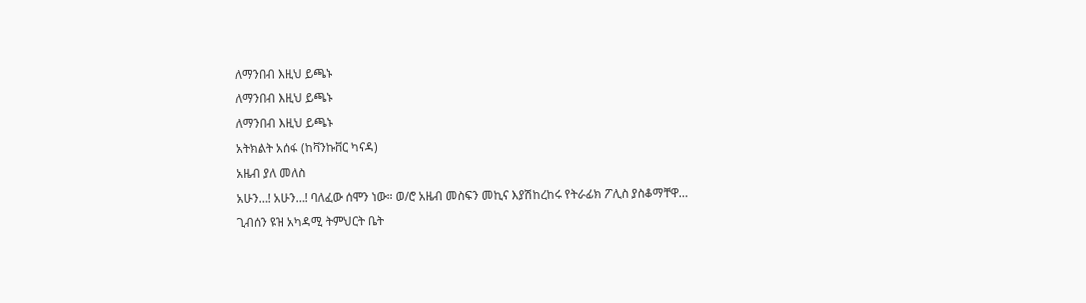ለማንበብ እዚህ ይጫኑ
ለማንበብ እዚህ ይጫኑ
ለማንበብ እዚህ ይጫኑ
አትክልት አሰፋ (ከቫንኩቨር ካናዳ)
አዜብ ያለ መለስ
አሁን…! አሁን…! ባለፈው ሰሞን ነው። ወ/ሮ አዜብ መስፍን መኪና እያሽከረከሩ የትራፊክ ፖሊስ ያስቆማቸዋ…
ጊብሰን ዩዝ አካዳሚ ትምህርት ቤት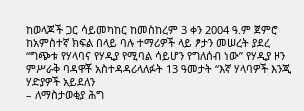ከወላጆች ጋር ሳይመካከር ከመስከረም 3 ቀን 2004 ዓ.ም ጀምሮ ከአምስተኛ ክፍል በላይ ባሉ ተማሪዎች ላይ ፆታን መሠረት ያደረ
“ግጭቱ የሃላባና የሃዲያ የሚባል ሳይሆን የግለሰብ ነው” የሃዲያ ዞን ምሥራቅ ባዳዋቾ አስተዳዳሪላለፉት 13 ዓመታት “እኛ ሃላባዎች እንጂ ሃድያዎች አይደለን
– ለማስታወቂያ ሕግ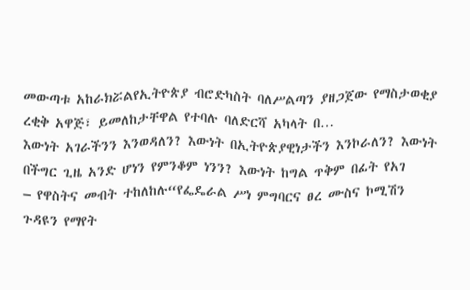መውጣቱ አከራክሯልየኢትዮጵያ ብሮድካስት ባለሥልጣን ያዘጋጀው የማስታወቂያ ረቂቅ አዋጅ፣ ይመለከታቸዋል የተባሉ ባለድርሻ አካላት በ…
እውነት አገራችንን እንወዳለን? እውነት በኢትዮጵያዊነታችን እንኮራለን? እውነት በችግር ጊዜ አንድ ሆነን የምንቆም ነንን? እውነት ከግል ጥቅም በፊት የአገ
– የዋስትና መብት ተከለከሉ“የፌዴራል ሥነ ምግባርና ፀረ ሙስና ኮሚሽን ጉዳዩን የማየት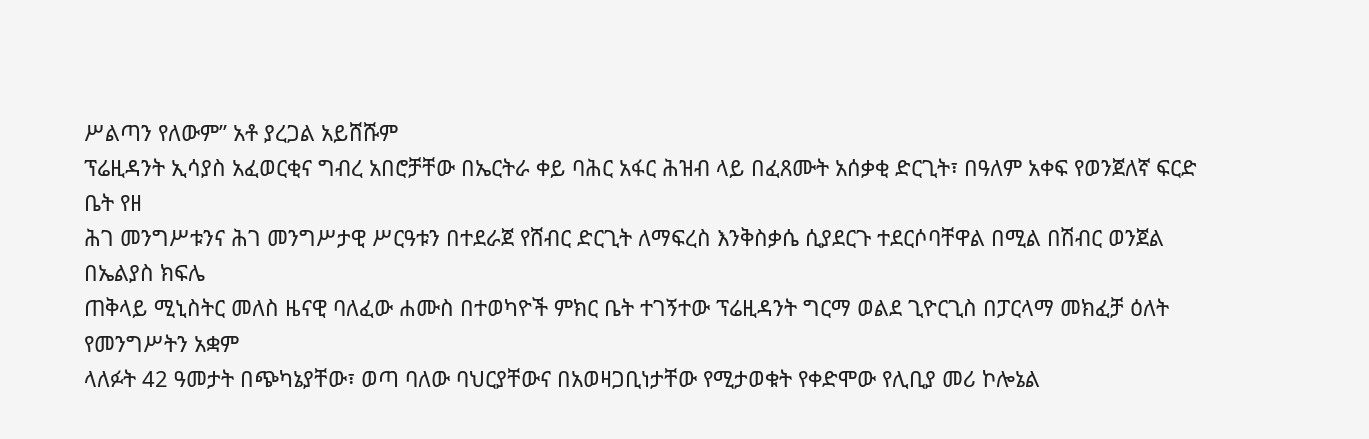ሥልጣን የለውም” አቶ ያረጋል አይሸሹም
ፕሬዚዳንት ኢሳያስ አፈወርቂና ግብረ አበሮቻቸው በኤርትራ ቀይ ባሕር አፋር ሕዝብ ላይ በፈጸሙት አሰቃቂ ድርጊት፣ በዓለም አቀፍ የወንጀለኛ ፍርድ ቤት የዘ
ሕገ መንግሥቱንና ሕገ መንግሥታዊ ሥርዓቱን በተደራጀ የሸብር ድርጊት ለማፍረስ እንቅስቃሴ ሲያደርጉ ተደርሶባቸዋል በሚል በሽብር ወንጀል በኤልያስ ክፍሌ
ጠቅላይ ሚኒስትር መለስ ዜናዊ ባለፈው ሐሙስ በተወካዮች ምክር ቤት ተገኝተው ፕሬዚዳንት ግርማ ወልደ ጊዮርጊስ በፓርላማ መክፈቻ ዕለት የመንግሥትን አቋም
ላለፉት 42 ዓመታት በጭካኔያቸው፣ ወጣ ባለው ባህርያቸውና በአወዛጋቢነታቸው የሚታወቁት የቀድሞው የሊቢያ መሪ ኮሎኔል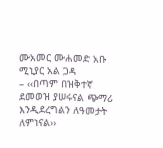ሙአመር ሙሐመድ አቡ ሚኒያር አል ጋዳ
– ‹‹በጣም በዝቅተኛ ደመወዝ ያሠሩናል ጭማሪ እንዲደረግልን ለዓመታት ለምነናል››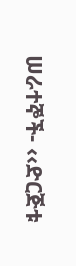ሠራተኞች- ‹‹ድርጅቱ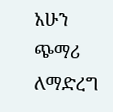አሁን ጭማሪ ለማድረግ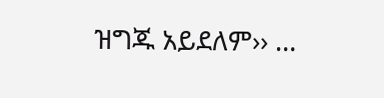ዝግጁ አይደለም›› …